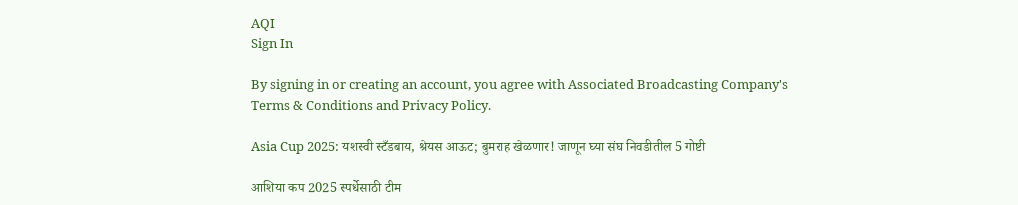AQI
Sign In

By signing in or creating an account, you agree with Associated Broadcasting Company's Terms & Conditions and Privacy Policy.

Asia Cup 2025: यशस्वी स्टँडबाय, श्रेयस आऊट; बुमराह खेळणार! जाणून घ्या संघ निवडीतील 5 गोष्टी

आशिया कप 2025 स्पर्धेसाठी टीम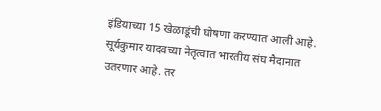इंडियाच्या 15 खेळाडूंची घोषणा करण्यात आली आहे. सूर्यकुमार यादवच्या नेतृत्वात भारतीय संघ मैदानात उतरणार आहे. तर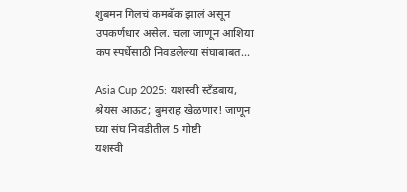शुबमन गिलचं कमबॅक झालं असून उपकर्णधार असेल. चला जाणून आशिया कप स्पर्धेसाठी निवडलेल्या संघाबाबत...

Asia Cup 2025: यशस्वी स्टँडबाय, श्रेयस आऊट; बुमराह खेळणार! जाणून घ्या संघ निवडीतील 5 गोष्टी
यशस्वी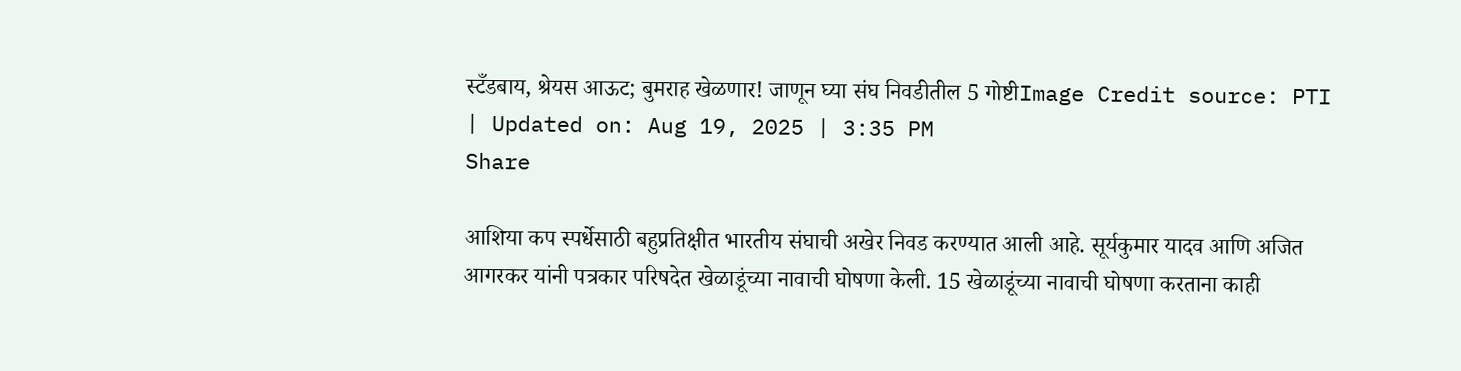स्टँडबाय, श्रेयस आऊट; बुमराह खेळणार! जाणून घ्या संघ निवडीतील 5 गोष्टीImage Credit source: PTI
| Updated on: Aug 19, 2025 | 3:35 PM
Share

आशिया कप स्पर्धेसाठी बहुप्रतिक्षीत भारतीय संघाची अखेर निवड करण्यात आली आहे. सूर्यकुमार यादव आणि अजित आगरकर यांनी पत्रकार परिषदेत खेळाडूंच्या नावाची घोषणा केली. 15 खेळाडूंच्या नावाची घोषणा करताना काही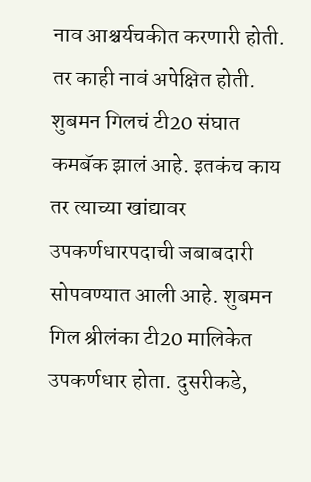नाव आश्चर्यचकीत करणारी होती. तर काही नावं अपेक्षित होती. शुबमन गिलचं टी20 संघात कमबॅक झालं आहे. इतकंच काय तर त्याच्या खांद्यावर उपकर्णधारपदाची जबाबदारी सोपवण्यात आली आहे. शुबमन गिल श्रीलंका टी20 मालिकेत उपकर्णधार होता. दुसरीकडे,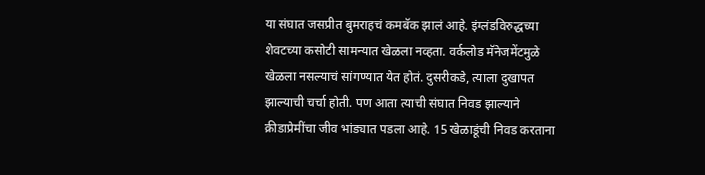या संघात जसप्रीत बुमराहचं कमबॅक झालं आहे. इंग्लंडविरुद्धच्या शेवटच्या कसोटी सामन्यात खेळला नव्हता. वर्कलोड मॅनेजमेंटमुळे खेळला नसल्याचं सांगण्यात येत होतं. दुसरीकडे, त्याला दुखापत झाल्याची चर्चा होती. पण आता त्याची संघात निवड झाल्याने क्रीडाप्रेमींचा जीव भांड्यात पडला आहे. 15 खेळाडूंची निवड करताना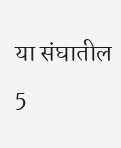या संघातील 5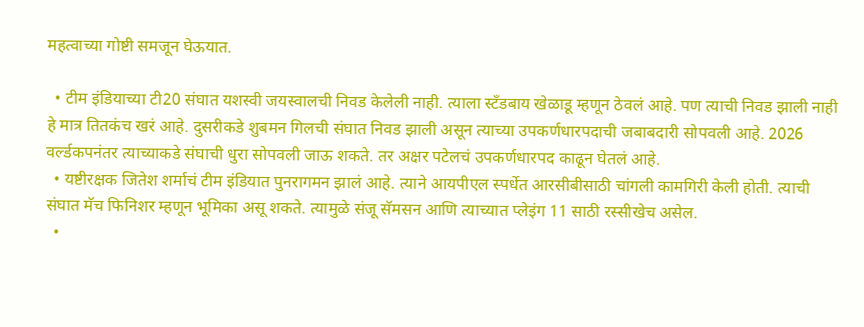महत्वाच्या गोष्टी समजून घेऊयात.

  • टीम इंडियाच्या टी20 संघात यशस्वी जयस्वालची निवड केलेली नाही. त्याला स्टँडबाय खेळाडू म्हणून ठेवलं आहे. पण त्याची निवड झाली नाही हे मात्र तितकंच खरं आहे. दुसरीकडे शुबमन गिलची संघात निवड झाली असून त्याच्या उपकर्णधारपदाची जबाबदारी सोपवली आहे. 2026 वर्ल्डकपनंतर त्याच्याकडे संघाची धुरा सोपवली जाऊ शकते. तर अक्षर पटेलचं उपकर्णधारपद काढून घेतलं आहे.
  • यष्टीरक्षक जितेश शर्माचं टीम इंडियात पुनरागमन झालं आहे. त्याने आयपीएल स्पर्धेत आरसीबीसाठी चांगली कामगिरी केली होती. त्याची संघात मॅच फिनिशर म्हणून भूमिका असू शकते. त्यामुळे संजू सॅमसन आणि त्याच्यात प्लेइंग 11 साठी रस्सीखेच असेल.
  •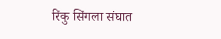रिंकु सिंगला संघात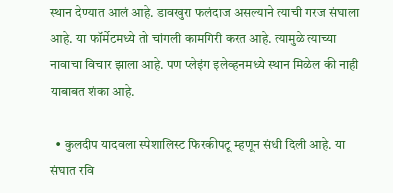स्थान देण्यात आलं आहे. डावखुरा फलंदाज असल्याने त्याची गरज संघाला आहे. या फॉर्मेटमध्ये तो चांगली कामगिरी करत आहे. त्यामुळे त्याच्या नावाचा विचार झाला आहे. पण प्लेइंग इलेव्हनमध्ये स्थान मिळेल की नाही याबाबत शंका आहे.

  • कुलदीप यादवला स्पेशालिस्ट फिरकीपटू म्हणून संधी दिली आहे. या संघात रवि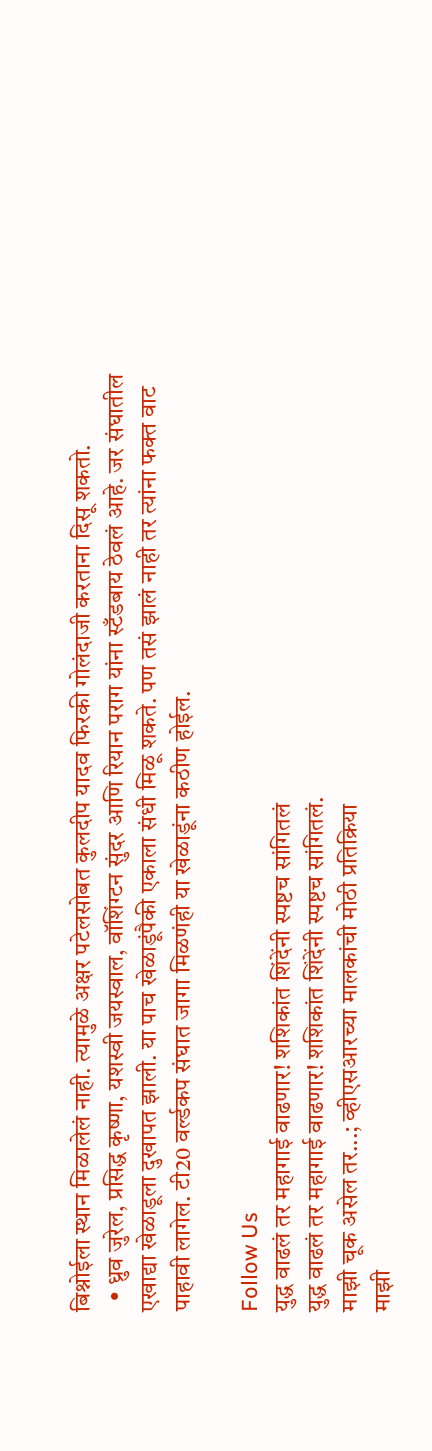बिश्नोईला स्थान मिळालेलं नाही. त्यामुळे अक्षर पटेलसोबत कुलदीप यादव फिरकी गोलंदाजी करताना दिसू शकतो.
  • ध्रुव जुरेल, प्रसिद्ध कृष्णा, यशस्वी जयस्वाल, वॉशिंग्टन सुंदर आणि रियान पराग यांना स्टँडबाय ठेवलं आहे. जर संघातील एखाद्या खेळाडूला दुखापत झाली. या पाच खेळाडूंपैकी एकाला संधी मिळू शकते. पण तसं झालं नाही तर त्यांना फक्त वाट पाहावी लागेल. टी20 वर्ल्डकप संघात जागा मिळणंही या खेळाडूंना कठीण होईल.

Follow Us
युद्ध वाढलं तर महागाई वाढणार! शशिकांत शिंदेंनी स्पष्टच सांगितलं
युद्ध वाढलं तर महागाई वाढणार! शशिकांत शिंदेंनी स्पष्टच सांगितलं.
माझी चूक असेल तर...; व्हीएसआरच्या मालकांची मोठी प्रतिक्रिया
माझी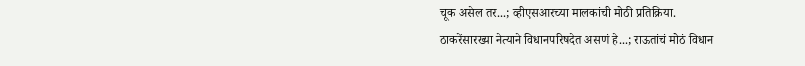चूक असेल तर...; व्हीएसआरच्या मालकांची मोठी प्रतिक्रिया.
ठाकरेंसारख्या नेत्याने विधानपरिषदेत असणं हे...; राऊतांचं मोठं विधान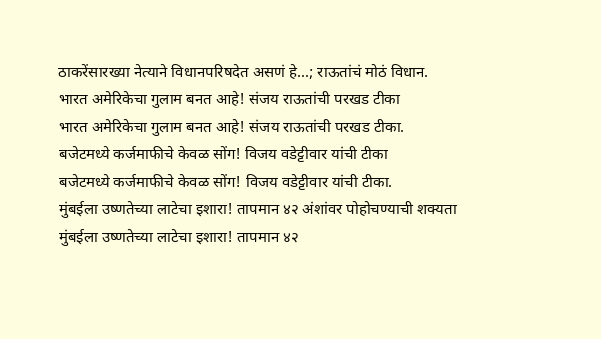ठाकरेंसारख्या नेत्याने विधानपरिषदेत असणं हे...; राऊतांचं मोठं विधान.
भारत अमेरिकेचा गुलाम बनत आहे! संजय राऊतांची परखड टीका
भारत अमेरिकेचा गुलाम बनत आहे! संजय राऊतांची परखड टीका.
बजेटमध्ये कर्जमाफीचे केवळ सोंग! विजय वडेट्टीवार यांची टीका
बजेटमध्ये कर्जमाफीचे केवळ सोंग! विजय वडेट्टीवार यांची टीका.
मुंबईला उष्णतेच्या लाटेचा इशारा! तापमान ४२ अंशांवर पोहोचण्याची शक्यता
मुंबईला उष्णतेच्या लाटेचा इशारा! तापमान ४२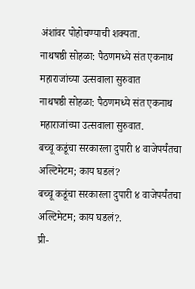अंशांवर पोहोचण्याची शक्यता.
नाथषष्ठी सोहळा: पैठणमध्ये संत एकनाथ महाराजांच्या उत्सवाला सुरुवात
नाथषष्ठी सोहळा: पैठणमध्ये संत एकनाथ महाराजांच्या उत्सवाला सुरुवात.
बच्चू कडूंचा सरकारला दुपारी ४ वाजेपर्यंतचा अल्टिमेटम; काय घडलं?
बच्चू कडूंचा सरकारला दुपारी ४ वाजेपर्यंतचा अल्टिमेटम; काय घडलं?.
प्री-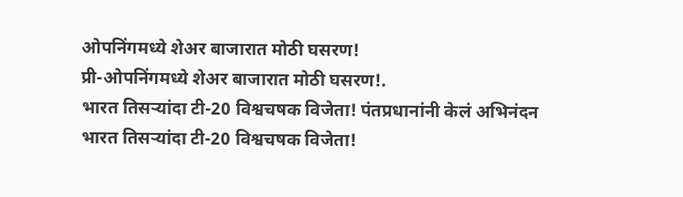ओपनिंगमध्ये शेअर बाजारात मोठी घसरण!
प्री-ओपनिंगमध्ये शेअर बाजारात मोठी घसरण!.
भारत तिसऱ्यांदा टी-20 विश्वचषक विजेता! पंतप्रधानांनी केलं अभिनंदन
भारत तिसऱ्यांदा टी-20 विश्वचषक विजेता!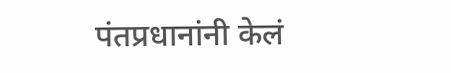पंतप्रधानांनी केलं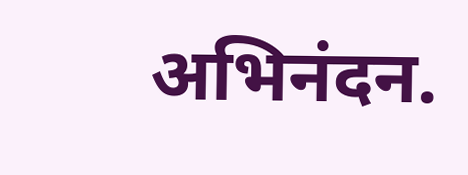अभिनंदन.